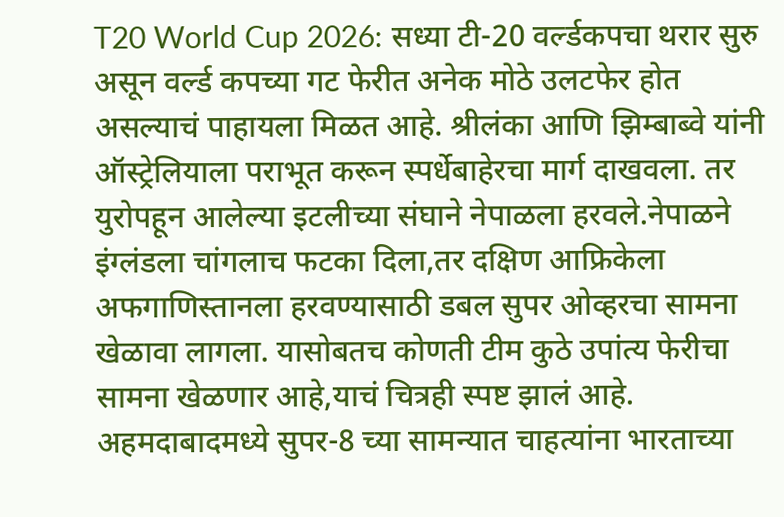T20 World Cup 2026: सध्या टी-20 वर्ल्डकपचा थरार सुरु असून वर्ल्ड कपच्या गट फेरीत अनेक मोठे उलटफेर होत असल्याचं पाहायला मिळत आहे. श्रीलंका आणि झिम्बाब्वे यांनी ऑस्ट्रेलियाला पराभूत करून स्पर्धेबाहेरचा मार्ग दाखवला. तर युरोपहून आलेल्या इटलीच्या संघाने नेपाळला हरवले.नेपाळने इंग्लंडला चांगलाच फटका दिला,तर दक्षिण आफ्रिकेला अफगाणिस्तानला हरवण्यासाठी डबल सुपर ओव्हरचा सामना खेळावा लागला. यासोबतच कोणती टीम कुठे उपांत्य फेरीचा सामना खेळणार आहे,याचं चित्रही स्पष्ट झालं आहे.
अहमदाबादमध्ये सुपर-8 च्या सामन्यात चाहत्यांना भारताच्या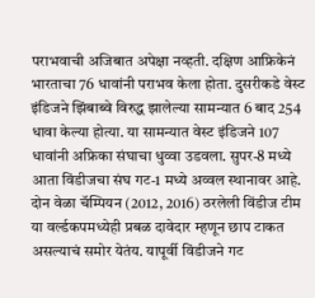पराभवाची अजिबात अपेक्षा नव्हती. दक्षिण आफ्रिकेनं भारताचा 76 धावांनी पराभव केला होता. दुसरीकडे वेस्ट इंडिजने झिंबाब्वे विरुद्ध झालेल्या सामन्यात 6 बाद 254 धावा केल्या होत्या. या सामन्यात वेस्ट इंडिजने 107 धावांनी अफ्रिका संघाचा धुव्वा उडवला. सुपर-8 मध्ये आता विंडीजचा संघ गट-1 मध्ये अव्वल स्थानावर आहे.
दोन वेळा चॅम्पियन (2012, 2016) ठरलेली विंडीज टीम या वर्ल्डकपमध्येही प्रबळ दावेदार म्हणून छाप टाकत असल्याचं समोर येतंय. यापूर्वी विंडीजने गट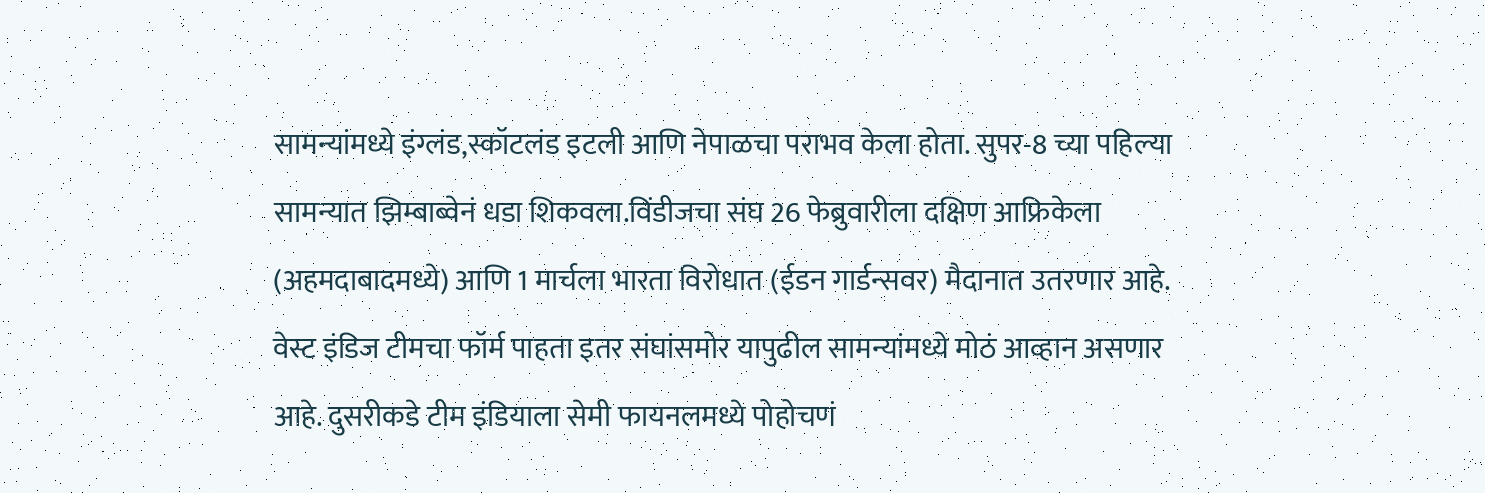सामन्यांमध्ये इंग्लंड,स्कॉटलंड इटली आणि नेपाळचा पराभव केला होता. सुपर-8 च्या पहिल्या सामन्यात झिम्बाब्वेनं धडा शिकवला.विंडीजचा संघ 26 फेब्रुवारीला दक्षिण आफ्रिकेला (अहमदाबादमध्ये) आणि 1 मार्चला भारता विरोधात (ईडन गार्डन्सवर) मैदानात उतरणार आहे.
वेस्ट इंडिज टीमचा फॉर्म पाहता इतर संघांसमोर यापुढील सामन्यांमध्ये मोठं आव्हान असणार आहे. दुसरीकडे टीम इंडियाला सेमी फायनलमध्ये पोहोचणं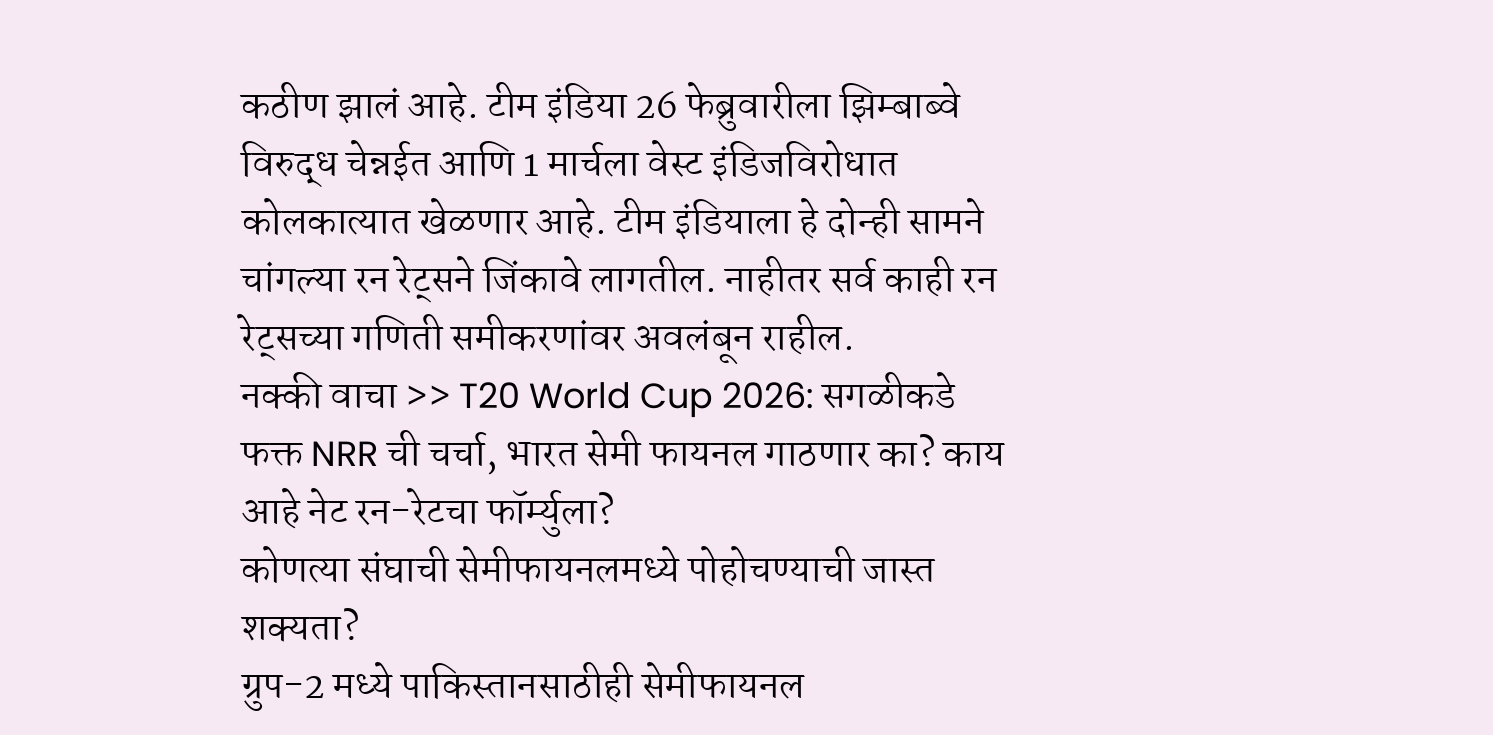कठीण झालं आहे. टीम इंडिया 26 फेब्रुवारीला झिम्बाब्वे विरुद्ध चेन्नईत आणि 1 मार्चला वेस्ट इंडिजविरोधात कोलकात्यात खेळणार आहे. टीम इंडियाला हे दोन्ही सामने चांगल्या रन रेट्सने जिंकावे लागतील. नाहीतर सर्व काही रन रेट्सच्या गणिती समीकरणांवर अवलंबून राहील.
नक्की वाचा >> T20 World Cup 2026: सगळीकडे फक्त NRR ची चर्चा, भारत सेमी फायनल गाठणार का? काय आहे नेट रन-रेटचा फॉर्म्युला?
कोणत्या संघाची सेमीफायनलमध्ये पोहोचण्याची जास्त शक्यता?
ग्रुप-2 मध्ये पाकिस्तानसाठीही सेमीफायनल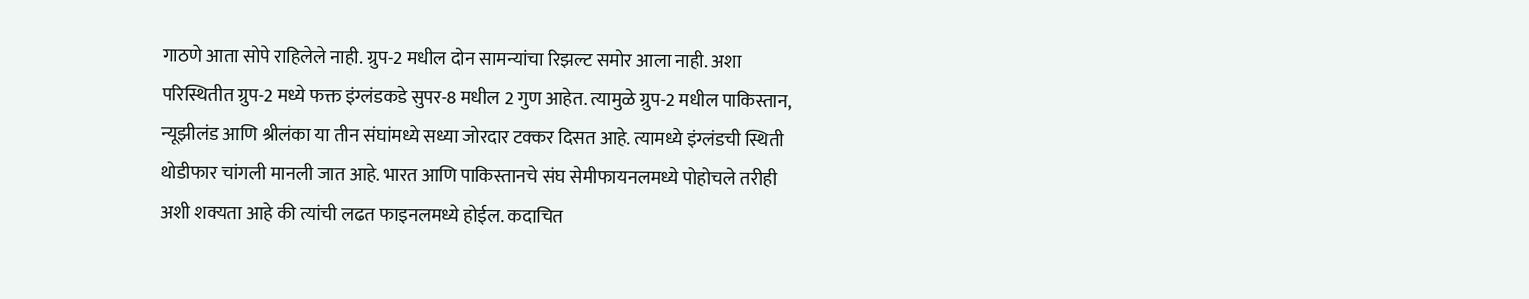गाठणे आता सोपे राहिलेले नाही. ग्रुप-2 मधील दोन सामन्यांचा रिझल्ट समोर आला नाही. अशा परिस्थितीत ग्रुप-2 मध्ये फक्त इंग्लंडकडे सुपर-8 मधील 2 गुण आहेत. त्यामुळे ग्रुप-2 मधील पाकिस्तान, न्यूझीलंड आणि श्रीलंका या तीन संघांमध्ये सध्या जोरदार टक्कर दिसत आहे. त्यामध्ये इंग्लंडची स्थिती थोडीफार चांगली मानली जात आहे. भारत आणि पाकिस्तानचे संघ सेमीफायनलमध्ये पोहोचले तरीही अशी शक्यता आहे की त्यांची लढत फाइनलमध्ये होईल. कदाचित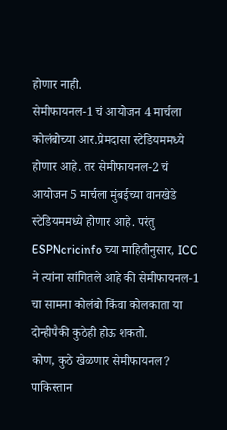होणार नाही.
सेमीफायनल-1 चं आयोजन 4 मार्चला कोलंबोच्या आर.प्रेमदासा स्टेडियममध्ये होणार आहे. तर सेमीफायनल-2 चं आयोजन 5 मार्चला मुंबईच्या वानखेडे स्टेडियममध्ये होणार आहे. परंतु ESPNcricinfo च्या माहितीनुसार, ICC ने त्यांना सांगितले आहे की सेमीफायनल-1 चा सामना कोलंबो किंवा कोलकाता या दोन्हीपैकी कुठेही होऊ शकतो.
कोण, कुठे खेळणार सेमीफायनल?
पाकिस्तान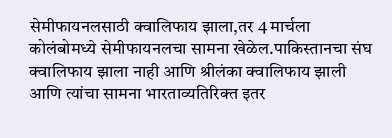सेमीफायनलसाठी क्वालिफाय झाला,तर 4 मार्चला कोलंबोमध्ये सेमीफायनलचा सामना खेळेल.पाकिस्तानचा संघ क्वालिफाय झाला नाही आणि श्रीलंका क्वालिफाय झाली आणि त्यांचा सामना भारताव्यतिरिक्त इतर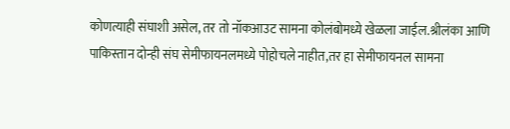कोणत्याही संघाशी असेल, तर तो नॉकआउट सामना कोलंबोमध्ये खेळला जाईल.श्रीलंका आणि पाकिस्तान दोन्ही संघ सेमीफायनलमध्ये पोहोचले नाहीत,तर हा सेमीफायनल सामना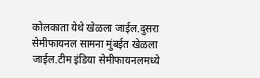कोलकाता येथे खेळला जाईल.दुसरा सेमीफायनल सामना मुंबईत खेळला जाईल.टीम इंडिया सेमीफायनलमध्ये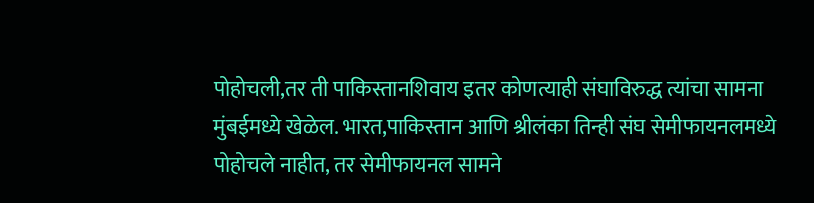पोहोचली,तर ती पाकिस्तानशिवाय इतर कोणत्याही संघाविरुद्ध त्यांचा सामना मुंबईमध्ये खेळेल. भारत,पाकिस्तान आणि श्रीलंका तिन्ही संघ सेमीफायनलमध्ये पोहोचले नाहीत, तर सेमीफायनल सामने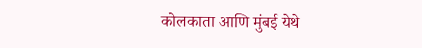कोलकाता आणि मुंबई येथे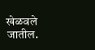खेळवले जातील.